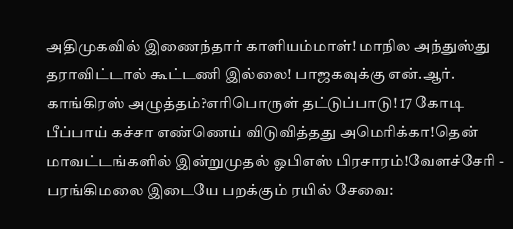அதிமுகவில் இணைந்தார் காளியம்மாள்! மாநில அந்துஸ்து தராவிட்டால் கூட்டணி இல்லை! பாஜகவுக்கு என்.ஆர். காங்கிரஸ் அழுத்தம்?எரிபொருள் தட்டுப்பாடு! 17 கோடி பீப்பாய் கச்சா எண்ணெய் விடுவித்தது அமெரிக்கா!தென் மாவட்டங்களில் இன்றுமுதல் ஓபிஎஸ் பிரசாரம்!வேளச்சேரி - பரங்கிமலை இடையே பறக்கும் ரயில் சேவை: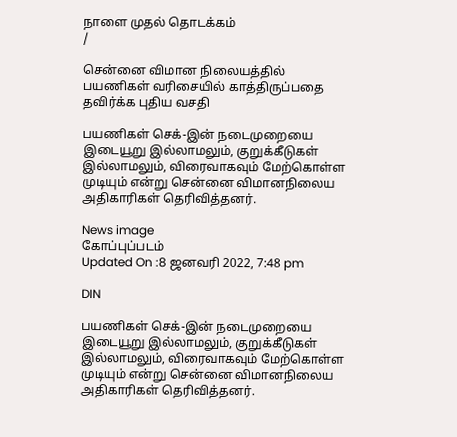நாளை முதல் தொடக்கம்
/

சென்னை விமான நிலையத்தில் பயணிகள் வரிசையில் காத்திருப்பதை தவிர்க்க புதிய வசதி

பயணிகள் செக்-இன் நடைமுறையை இடையூறு இல்லாமலும், குறுக்கீடுகள் இல்லாமலும், விரைவாகவும் மேற்கொள்ள முடியும் என்று சென்னை விமானநிலைய அதிகாரிகள் தெரிவித்தனர்.

News image
கோப்புப்படம்
Updated On :8 ஜனவரி 2022, 7:48 pm

DIN

பயணிகள் செக்-இன் நடைமுறையை இடையூறு இல்லாமலும், குறுக்கீடுகள் இல்லாமலும், விரைவாகவும் மேற்கொள்ள முடியும் என்று சென்னை விமானநிலைய அதிகாரிகள் தெரிவித்தனர்.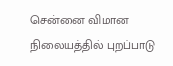சென்னை விமான நிலையத்தில் புறப்பாடு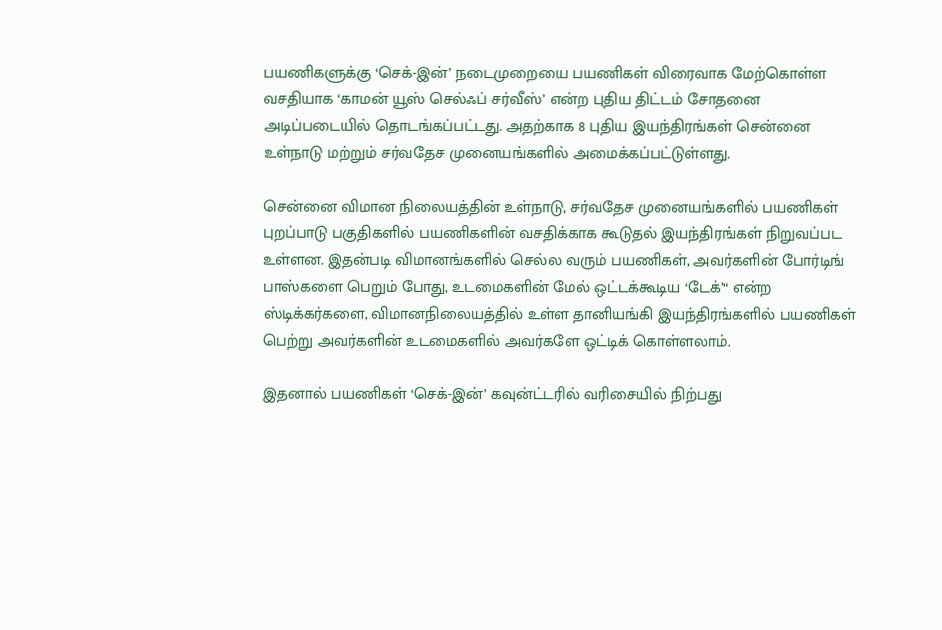பயணிகளுக்கு ‘செக்-இன்’ நடைமுறையை பயணிகள் விரைவாக மேற்கொள்ள வசதியாக ‘காமன் யூஸ் செல்ஃப் சர்வீஸ்’ என்ற புதிய திட்டம் சோதனை அடிப்படையில் தொடங்கப்பட்டது. அதற்காக 8 புதிய இயந்திரங்கள் சென்னை உள்நாடு மற்றும் சர்வதேச முனையங்களில் அமைக்கப்பட்டுள்ளது.

சென்னை விமான நிலையத்தின் உள்நாடு, சர்வதேச முனையங்களில் பயணிகள் புறப்பாடு பகுதிகளில் பயணிகளின் வசதிக்காக கூடுதல் இயந்திரங்கள் நிறுவப்பட உள்ளன. இதன்படி விமானங்களில் செல்ல வரும் பயணிகள், அவர்களின் போர்டிங் பாஸ்களை பெறும் போது, உடமைகளின் மேல் ஒட்டக்கூடிய ‘டேக்’“ என்ற ஸ்டிக்கர்களை, விமானநிலையத்தில் உள்ள தானியங்கி இயந்திரங்களில் பயணிகள் பெற்று அவர்களின் உடமைகளில் அவர்களே ஒட்டிக் கொள்ளலாம்.

இதனால் பயணிகள் ‘செக்-இன்’ கவுன்ட்டரில் வரிசையில் நிற்பது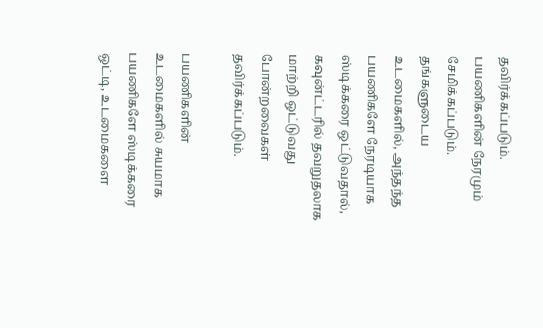தவிர்க்கப்படும். பயணிகளின் நேரமும் சேமிக்கப்படும். தங்களுடைய உடமைகளில், அந்தந்த பயணிகளே நேரடியாக ஸ்டிக்கரை ஒட்டுவதால், கவுன்ட்டரில் தவறுதலாக மாற்றி ஒட்டுவது போன்றவைகள் தவிர்க்கப்படும்.

பயணிகளின் உடமைகளில் சுயமாக பயணிகளே ஸ்டிக்கரை ஒட்டி, உடமைகளை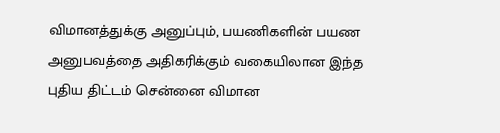விமானத்துக்கு அனுப்பும், பயணிகளின் பயண அனுபவத்தை அதிகரிக்கும் வகையிலான இந்த புதிய திட்டம் சென்னை விமான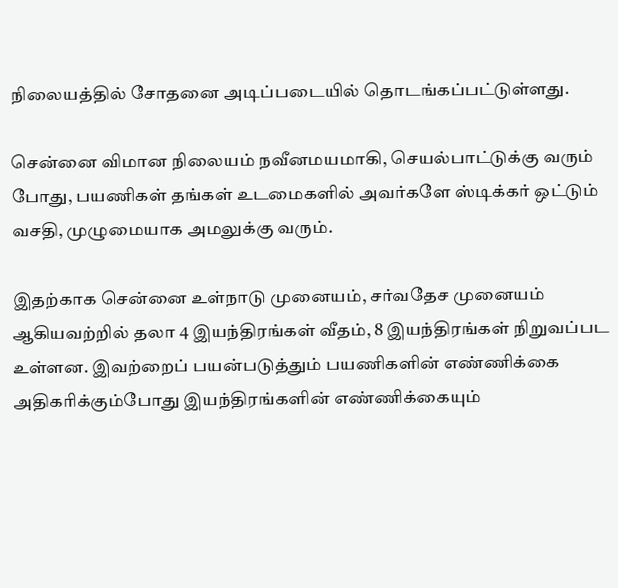நிலையத்தில் சோதனை அடிப்படையில் தொடங்கப்பட்டுள்ளது.

சென்னை விமான நிலையம் நவீனமயமாகி, செயல்பாட்டுக்கு வரும் போது, பயணிகள் தங்கள் உடமைகளில் அவர்களே ஸ்டிக்கர் ஒட்டும் வசதி, முழுமையாக அமலுக்கு வரும்.

இதற்காக சென்னை உள்நாடு முனையம், சர்வதேச முனையம் ஆகியவற்றில் தலா 4 இயந்திரங்கள் வீதம், 8 இயந்திரங்கள் நிறுவப்பட உள்ளன. இவற்றைப் பயன்படுத்தும் பயணிகளின் எண்ணிக்கை அதிகரிக்கும்போது இயந்திரங்களின் எண்ணிக்கையும்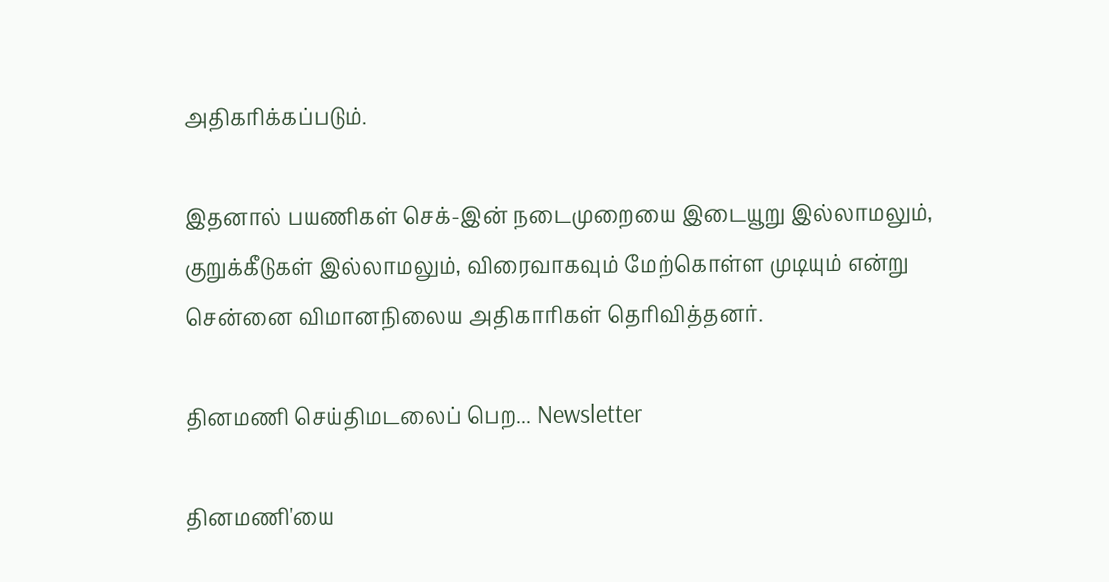அதிகரிக்கப்படும்.

இதனால் பயணிகள் செக்-இன் நடைமுறையை இடையூறு இல்லாமலும், குறுக்கீடுகள் இல்லாமலும், விரைவாகவும் மேற்கொள்ள முடியும் என்று சென்னை விமானநிலைய அதிகாரிகள் தெரிவித்தனர்.

தினமணி செய்திமடலைப் பெற... Newsletter

தினமணி'யை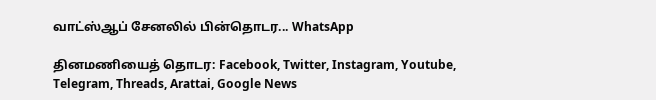வாட்ஸ்ஆப் சேனலில் பின்தொடர... WhatsApp

தினமணியைத் தொடர: Facebook, Twitter, Instagram, Youtube, Telegram, Threads, Arattai, Google News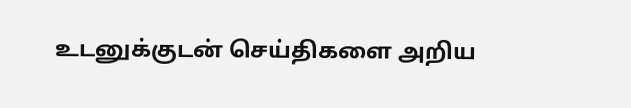உடனுக்குடன் செய்திகளை அறிய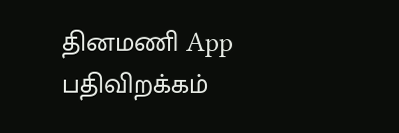தினமணி App பதிவிறக்கம்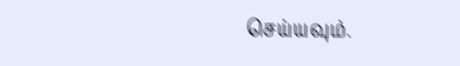செய்யவும்.